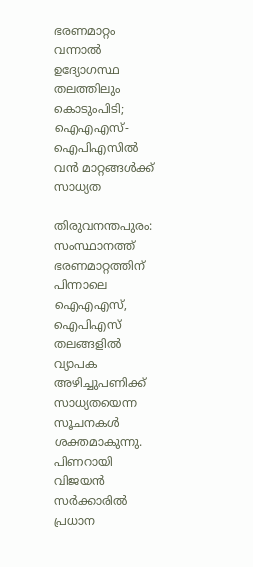ഭരണമാറ്റം വന്നാൽ ഉദ്യോഗസ്ഥ തലത്തിലും കൊടുംപിടി; ഐഎഎസ്-ഐപിഎസിൽ വൻ മാറ്റങ്ങൾക്ക് സാധ്യത

തിരുവനന്തപുരം: സംസ്ഥാനത്ത് ഭരണമാറ്റത്തിന് പിന്നാലെ ഐഎഎസ്, ഐപിഎസ് തലങ്ങളിൽ വ്യാപക അഴിച്ചുപണിക്ക് സാധ്യതയെന്ന സൂചനകൾ ശക്തമാകുന്നു. പിണറായി വിജയൻ സർക്കാരിൽ പ്രധാന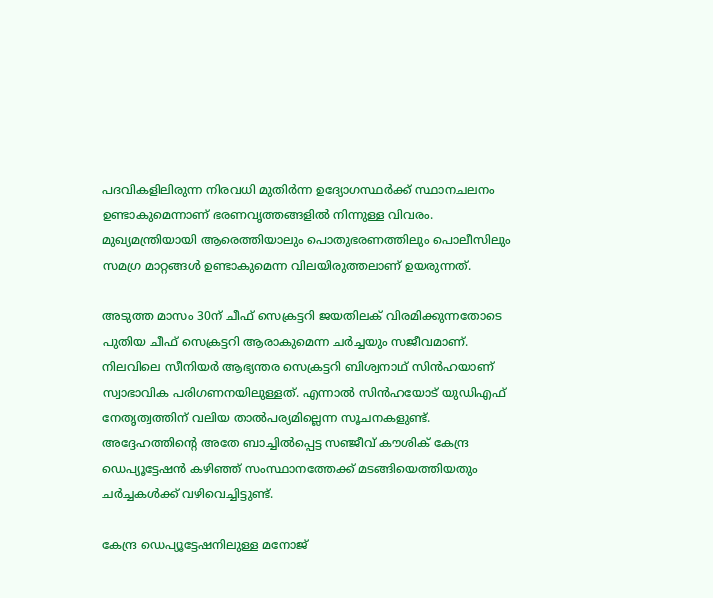പദവികളിലിരുന്ന നിരവധി മുതിർന്ന ഉദ്യോഗസ്ഥർക്ക് സ്ഥാനചലനം ഉണ്ടാകുമെന്നാണ് ഭരണവൃത്തങ്ങളിൽ നിന്നുള്ള വിവരം. മുഖ്യമന്ത്രിയായി ആരെത്തിയാലും പൊതുഭരണത്തിലും പൊലീസിലും സമഗ്ര മാറ്റങ്ങൾ ഉണ്ടാകുമെന്ന വിലയിരുത്തലാണ് ഉയരുന്നത്.

അടുത്ത മാസം 30ന് ചീഫ് സെക്രട്ടറി ജയതിലക് വിരമിക്കുന്നതോടെ പുതിയ ചീഫ് സെക്രട്ടറി ആരാകുമെന്ന ചർച്ചയും സജീവമാണ്. നിലവിലെ സീനിയർ ആഭ്യന്തര സെക്രട്ടറി ബിശ്വനാഥ് സിൻഹയാണ് സ്വാഭാവിക പരിഗണനയിലുള്ളത്. എന്നാൽ സിൻഹയോട് യുഡിഎഫ് നേതൃത്വത്തിന് വലിയ താൽപര്യമില്ലെന്ന സൂചനകളുണ്ട്. അദ്ദേഹത്തിന്റെ അതേ ബാച്ചിൽപ്പെട്ട സഞ്ജീവ് കൗശിക് കേന്ദ്ര ഡെപ്യൂട്ടേഷൻ കഴിഞ്ഞ് സംസ്ഥാനത്തേക്ക് മടങ്ങിയെത്തിയതും ചർച്ചകൾക്ക് വഴിവെച്ചിട്ടുണ്ട്.

കേന്ദ്ര ഡെപ്യൂട്ടേഷനിലുള്ള മനോജ്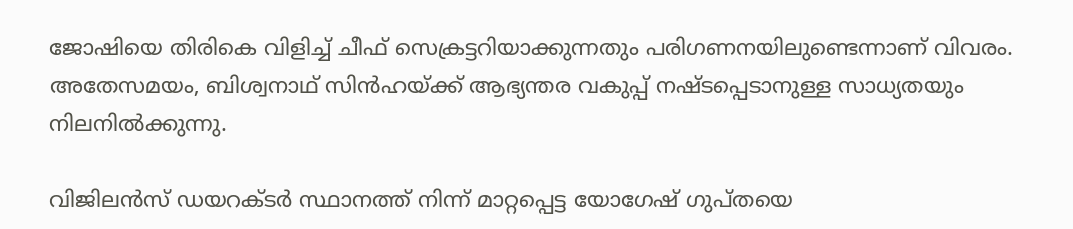ജോഷിയെ തിരികെ വിളിച്ച് ചീഫ് സെക്രട്ടറിയാക്കുന്നതും പരിഗണനയിലുണ്ടെന്നാണ് വിവരം. അതേസമയം, ബിശ്വനാഥ് സിൻഹയ്ക്ക് ആഭ്യന്തര വകുപ്പ് നഷ്ടപ്പെടാനുള്ള സാധ്യതയും നിലനിൽക്കുന്നു.

വിജിലൻസ് ഡയറക്ടർ സ്ഥാനത്ത് നിന്ന് മാറ്റപ്പെട്ട യോഗേഷ് ഗുപ്തയെ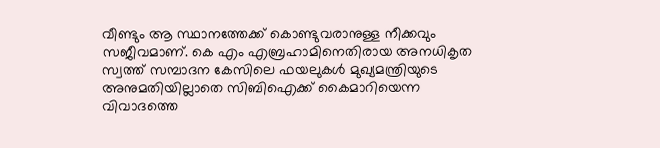വീണ്ടും ആ സ്ഥാനത്തേക്ക് കൊണ്ടുവരാനുള്ള നീക്കവും സജീവമാണ്. കെ എം എബ്രഹാമിനെതിരായ അനധികൃത സ്വത്ത് സമ്പാദന കേസിലെ ഫയലുകൾ മുഖ്യമന്ത്രിയുടെ അനുമതിയില്ലാതെ സിബിഐക്ക് കൈമാറിയെന്ന വിവാദത്തെ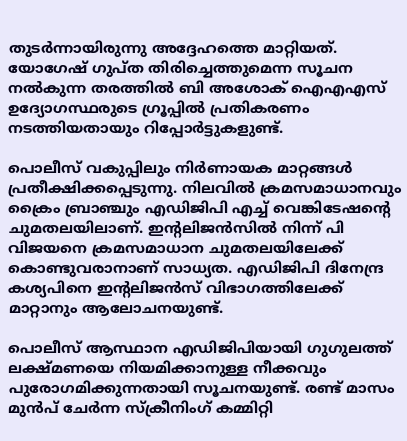തുടർന്നായിരുന്നു അദ്ദേഹത്തെ മാറ്റിയത്. യോഗേഷ് ഗുപ്ത തിരിച്ചെത്തുമെന്ന സൂചന നൽകുന്ന തരത്തിൽ ബി അശോക് ഐഎഎസ് ഉദ്യോഗസ്ഥരുടെ ഗ്രൂപ്പിൽ പ്രതികരണം നടത്തിയതായും റിപ്പോർട്ടുകളുണ്ട്.

പൊലീസ് വകുപ്പിലും നിർണായക മാറ്റങ്ങൾ പ്രതീക്ഷിക്കപ്പെടുന്നു. നിലവിൽ ക്രമസമാധാനവും ക്രൈം ബ്രാഞ്ചും എഡിജിപി എച്ച് വെങ്കിടേഷന്റെ ചുമതലയിലാണ്. ഇന്റലിജൻസിൽ നിന്ന് പി വിജയനെ ക്രമസമാധാന ചുമതലയിലേക്ക് കൊണ്ടുവരാനാണ് സാധ്യത. എഡിജിപി ദിനേന്ദ്ര കശ്യപിനെ ഇന്റലിജൻസ് വിഭാഗത്തിലേക്ക് മാറ്റാനും ആലോചനയുണ്ട്.

പൊലീസ് ആസ്ഥാന എഡിജിപിയായി ഗുഗുലത്ത് ലക്ഷ്മണയെ നിയമിക്കാനുള്ള നീക്കവും പുരോഗമിക്കുന്നതായി സൂചനയുണ്ട്. രണ്ട് മാസം മുൻപ് ചേർന്ന സ്ക്രീനിംഗ് കമ്മിറ്റി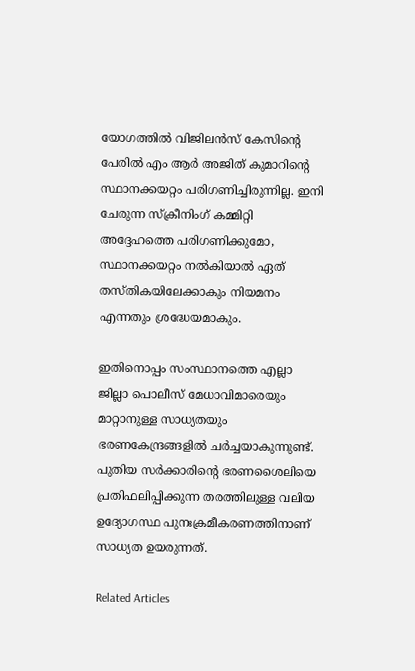യോഗത്തിൽ വിജിലൻസ് കേസിന്റെ പേരിൽ എം ആർ അജിത് കുമാറിന്റെ സ്ഥാനക്കയറ്റം പരിഗണിച്ചിരുന്നില്ല. ഇനി ചേരുന്ന സ്ക്രീനിംഗ് കമ്മിറ്റി അദ്ദേഹത്തെ പരിഗണിക്കുമോ, സ്ഥാനക്കയറ്റം നൽകിയാൽ ഏത് തസ്തികയിലേക്കാകും നിയമനം എന്നതും ശ്രദ്ധേയമാകും.

ഇതിനൊപ്പം സംസ്ഥാനത്തെ എല്ലാ ജില്ലാ പൊലീസ് മേധാവിമാരെയും മാറ്റാനുള്ള സാധ്യതയും ഭരണകേന്ദ്രങ്ങളിൽ ചർച്ചയാകുന്നുണ്ട്. പുതിയ സർക്കാരിന്റെ ഭരണശൈലിയെ പ്രതിഫലിപ്പിക്കുന്ന തരത്തിലുള്ള വലിയ ഉദ്യോഗസ്ഥ പുനഃക്രമീകരണത്തിനാണ് സാധ്യത ഉയരുന്നത്.

Related Articles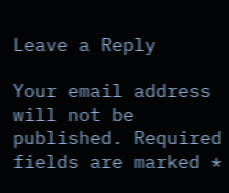Leave a Reply

Your email address will not be published. Required fields are marked *